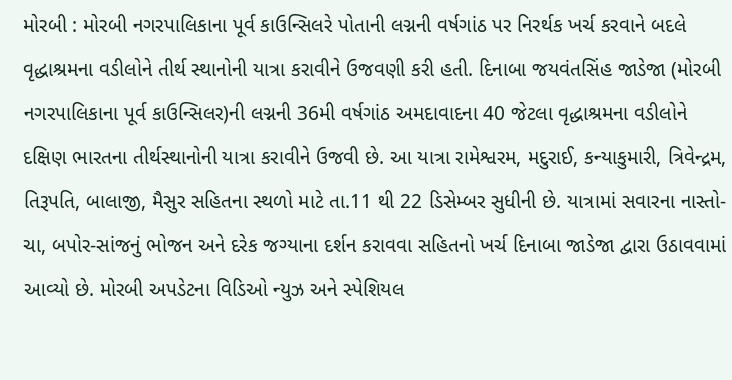મોરબી : મોરબી નગરપાલિકાના પૂર્વ કાઉન્સિલરે પોતાની લગ્નની વર્ષગાંઠ પર નિરર્થક ખર્ચ કરવાને બદલે વૃદ્ધાશ્રમના વડીલોને તીર્થ સ્થાનોની યાત્રા કરાવીને ઉજવણી કરી હતી. દિનાબા જયવંતસિંહ જાડેજા (મોરબી નગરપાલિકાના પૂર્વ કાઉન્સિલર)ની લગ્નની 36મી વર્ષગાંઠ અમદાવાદના 40 જેટલા વૃદ્ધાશ્રમના વડીલોને દક્ષિણ ભારતના તીર્થસ્થાનોની યાત્રા કરાવીને ઉજવી છે. આ યાત્રા રામેશ્વરમ, મદુરાઈ, કન્યાકુમારી, ત્રિવેન્દ્રમ, તિરૂપતિ, બાલાજી, મૈસુર સહિતના સ્થળો માટે તા.11 થી 22 ડિસેમ્બર સુધીની છે. યાત્રામાં સવારના નાસ્તો-ચા, બપોર-સાંજનું ભોજન અને દરેક જગ્યાના દર્શન કરાવવા સહિતનો ખર્ચ દિનાબા જાડેજા દ્વારા ઉઠાવવામાં આવ્યો છે. મોરબી અપડેટના વિડિઓ ન્યુઝ અને સ્પેશિયલ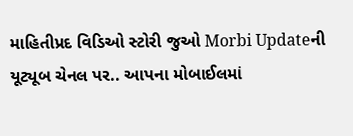માહિતીપ્રદ વિડિઓ સ્ટોરી જુઓ Morbi Updateની યૂટ્યૂબ ચેનલ પર.. આપના મોબાઈલમાં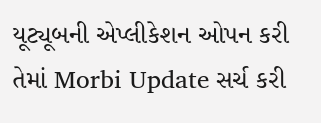યૂટ્યૂબની એપ્લીકેશન ઓપન કરી તેમાં Morbi Update સર્ચ કરી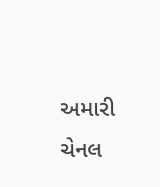અમારી ચેનલ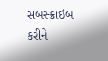સબસ્ક્રાઇબ કરીને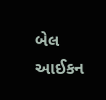બેલ આઈકન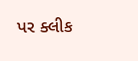પર ક્લીક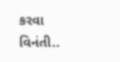કરવા વિનંતી..